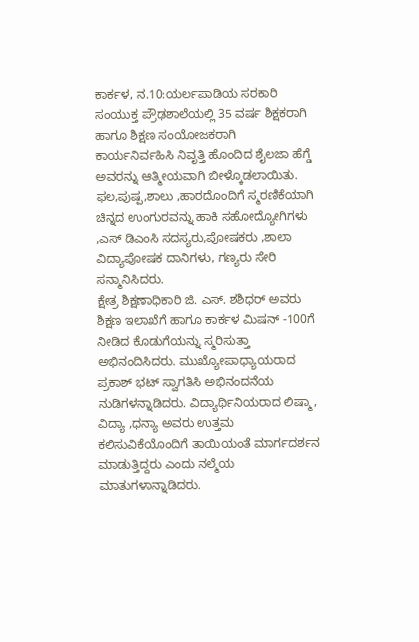ಕಾರ್ಕಳ, ನ.10:ಯರ್ಲಪಾಡಿಯ ಸರಕಾರಿ ಸಂಯುಕ್ತ ಪ್ರೌಢಶಾಲೆಯಲ್ಲಿ 35 ವರ್ಷ ಶಿಕ್ಷಕರಾಗಿ ಹಾಗೂ ಶಿಕ್ಷಣ ಸಂಯೋಜಕರಾಗಿ ಕಾರ್ಯನಿರ್ವಹಿಸಿ ನಿವೃತ್ತಿ ಹೊಂದಿದ ಶೈಲಜಾ ಹೆಗ್ಡೆ ಅವರನ್ನು ಆತ್ಮೀಯವಾಗಿ ಬೀಳ್ಕೊಡಲಾಯಿತು. ಫಲ,ಪುಷ್ಪ,ಶಾಲು ,ಹಾರದೊಂದಿಗೆ ಸ್ಮರಣಿಕೆಯಾಗಿ ಚಿನ್ನದ ಉಂಗುರವನ್ನು ಹಾಕಿ ಸಹೋದ್ಯೋಗಿಗಳು ,ಎಸ್ ಡಿಎಂಸಿ ಸದಸ್ಯರು,ಪೋಷಕರು ,ಶಾಲಾ ವಿದ್ಯಾಪೋಷಕ ದಾನಿಗಳು, ಗಣ್ಯರು ಸೇರಿ ಸನ್ಮಾನಿಸಿದರು.
ಕ್ಷೇತ್ರ ಶಿಕ್ಷಣಾಧಿಕಾರಿ ಜಿ. ಎಸ್. ಶಶಿಧರ್ ಅವರು ಶಿಕ್ಷಣ ಇಲಾಖೆಗೆ ಹಾಗೂ ಕಾರ್ಕಳ ಮಿಷನ್ -100ಗೆ ನೀಡಿದ ಕೊಡುಗೆಯನ್ನು ಸ್ಮರಿಸುತ್ತಾ ಅಭಿನಂದಿಸಿದರು. ಮುಖ್ಯೋಪಾಧ್ಯಾಯರಾದ ಪ್ರಕಾಶ್ ಭಟ್ ಸ್ವಾಗತಿಸಿ ಅಭಿನಂದನೆಯ ನುಡಿಗಳನ್ನಾಡಿದರು. ವಿದ್ಯಾರ್ಥಿನಿಯರಾದ ಲಿಷ್ಮಾ, ವಿದ್ಯಾ ,ಧನ್ಯಾ ಅವರು ಉತ್ತಮ ಕಲಿಸುವಿಕೆಯೊಂದಿಗೆ ತಾಯಿಯಂತೆ ಮಾರ್ಗದರ್ಶನ ಮಾಡುತ್ತಿದ್ದರು ಎಂದು ನಲ್ಮೆಯ ಮಾತುಗಳಾನ್ನಾಡಿದರು.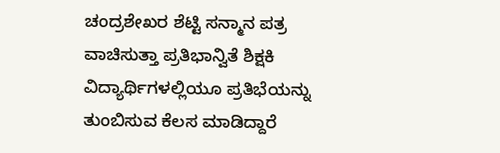ಚಂದ್ರಶೇಖರ ಶೆಟ್ಟಿ ಸನ್ಮಾನ ಪತ್ರ ವಾಚಿಸುತ್ತಾ ಪ್ರತಿಭಾನ್ವಿತೆ ಶಿಕ್ಷಕಿ ವಿದ್ಯಾರ್ಥಿಗಳಲ್ಲಿಯೂ ಪ್ರತಿಭೆಯನ್ನು ತುಂಬಿಸುವ ಕೆಲಸ ಮಾಡಿದ್ದಾರೆ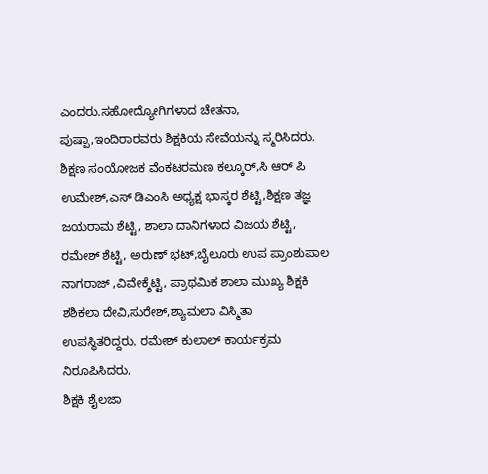ಎಂದರು.ಸಹೋದ್ಯೋಗಿಗಳಾದ ಚೇತನಾ, ಪುಷ್ಪಾ,ಇಂದಿರಾರವರು ಶಿಕ್ಷಕಿಯ ಸೇವೆಯನ್ನು ಸ್ಮರಿಸಿದರು.
ಶಿಕ್ಷಣ ಸಂಯೋಜಕ ವೆಂಕಟರಮಣ ಕಲ್ಕೂರ್,ಸಿ ಆರ್ ಪಿ ಉಮೇಶ್,ಎಸ್ ಡಿಎಂಸಿ ಅಧ್ಯಕ್ಷ ಭಾಸ್ಕರ ಶೆಟ್ಟಿ,ಶಿಕ್ಷಣ ತಜ್ಞ ಜಯರಾಮ ಶೆಟ್ಟಿ, ಶಾಲಾ ದಾನಿಗಳಾದ ವಿಜಯ ಶೆಟ್ಟಿ, ರಮೇಶ್ ಶೆಟ್ಟಿ, ಅರುಣ್ ಭಟ್,ಬೈಲೂರು ಉಪ ಪ್ರಾಂಶುಪಾಲ ನಾಗರಾಜ್ ,ವಿವೇಕ್ಶೆಟ್ಟಿ, ಪ್ರಾಥಮಿಕ ಶಾಲಾ ಮುಖ್ಯ ಶಿಕ್ಷಕಿ ಶಶಿಕಲಾ ದೇವಿ,ಸುರೇಶ್,ಶ್ಯಾಮಲಾ ವಿಸ್ಮಿತಾ ಉಪಸ್ಥಿತರಿದ್ದರು. ರಮೇಶ್ ಕುಲಾಲ್ ಕಾರ್ಯಕ್ರಮ ನಿರೂಪಿಸಿದರು.
ಶಿಕ್ಷಕಿ ಶೈಲಜಾ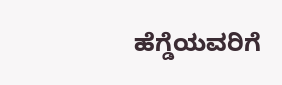ಹೆಗ್ಡೆಯವರಿಗೆ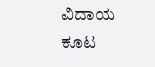ವಿದಾಯ ಕೂಟ